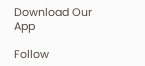Download Our App

Follow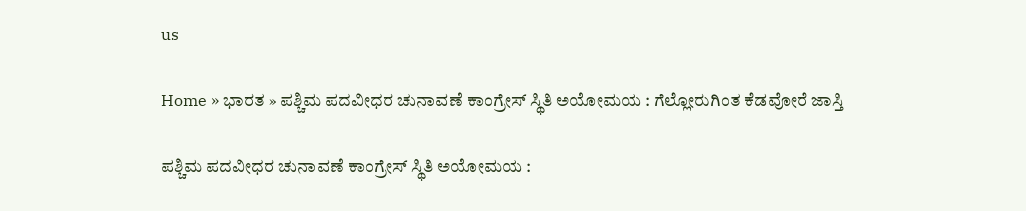us

Home » ಭಾರತ » ಪಶ್ಚಿಮ ಪದವೀಧರ ಚುನಾವಣೆ ಕಾಂಗ್ರೇಸ್ ಸ್ಥಿತಿ ಅಯೋಮಯ : ಗೆಲ್ಲೋರುಗಿಂತ ಕೆಡವೋರೆ ಜಾಸ್ತಿ

ಪಶ್ಚಿಮ ಪದವೀಧರ ಚುನಾವಣೆ ಕಾಂಗ್ರೇಸ್ ಸ್ಥಿತಿ ಅಯೋಮಯ :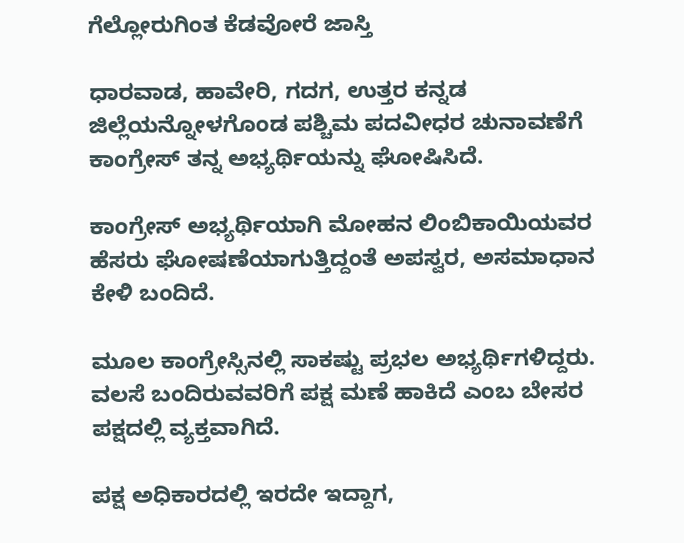ಗೆಲ್ಲೋರುಗಿಂತ ಕೆಡವೋರೆ ಜಾಸ್ತಿ

ಧಾರವಾಡ, ಹಾವೇರಿ, ಗದಗ, ಉತ್ತರ ಕನ್ನಡ ಜಿಲ್ಲೆಯನ್ನೋಳಗೊಂಡ ಪಶ್ಚಿಮ ಪದವೀಧರ ಚುನಾವಣೆಗೆ ಕಾಂಗ್ರೇಸ್ ತನ್ನ ಅಭ್ಯರ್ಥಿಯನ್ನು ಘೋಷಿಸಿದೆ.

ಕಾಂಗ್ರೇಸ್ ಅಭ್ಯರ್ಥಿಯಾಗಿ ಮೋಹನ ಲಿಂಬಿಕಾಯಿಯವರ ಹೆಸರು ಘೋಷಣೆಯಾಗುತ್ತಿದ್ದಂತೆ ಅಪಸ್ವರ, ಅಸಮಾಧಾನ ಕೇಳಿ ಬಂದಿದೆ.

ಮೂಲ ಕಾಂಗ್ರೇಸ್ಸಿನಲ್ಲಿ ಸಾಕಷ್ಟು ಪ್ರಭಲ ಅಭ್ಯರ್ಥಿಗಳಿದ್ದರು. ವಲಸೆ ಬಂದಿರುವವರಿಗೆ ಪಕ್ಷ ಮಣೆ ಹಾಕಿದೆ ಎಂಬ ಬೇಸರ ಪಕ್ಷದಲ್ಲಿ ವ್ಯಕ್ತವಾಗಿದೆ.

ಪಕ್ಷ ಅಧಿಕಾರದಲ್ಲಿ ಇರದೇ ಇದ್ದಾಗ,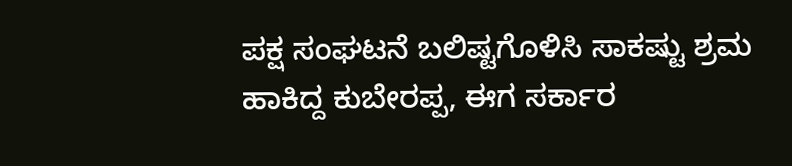ಪಕ್ಷ ಸಂಘಟನೆ ಬಲಿಷ್ಟಗೊಳಿಸಿ ಸಾಕಷ್ಟು ಶ್ರಮ ಹಾಕಿದ್ದ ಕುಬೇರಪ್ಪ, ಈಗ ಸರ್ಕಾರ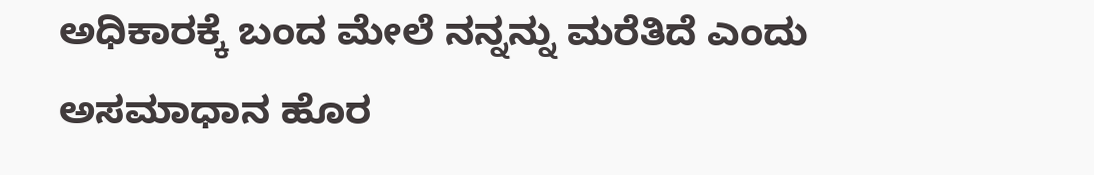ಅಧಿಕಾರಕ್ಕೆ ಬಂದ ಮೇಲೆ ನನ್ನನ್ನು ಮರೆತಿದೆ ಎಂದು ಅಸಮಾಧಾನ ಹೊರ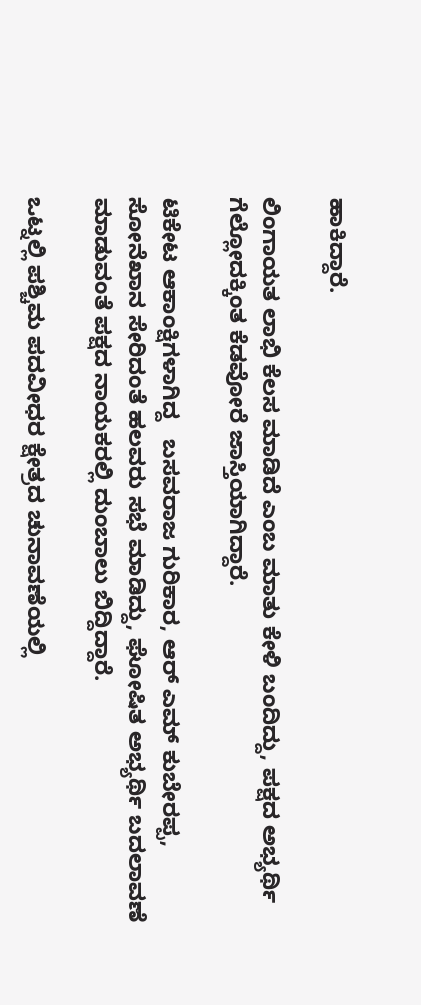ಹಾಕಿದ್ದಾರೆ.

ಲಿಂಗಾಯತ ಲಾಭಿ ಕೆಲಸ ಮಾಡಿದೆ ಎಂಬ ಮಾತು ಕೇಳಿ ಬಂದಿದ್ದು, ಪಕ್ಷದ ಅಭ್ಯರ್ಥಿ ಗೆಲ್ಲೋದಕ್ಕಿಂತ ಕೆಡವೋರೆ ಜಾಸ್ತಿಯಾಗಿದ್ದಾರೆ.

ಟಿಕೇಟ ಆಕಾಂಕ್ಷಿಗಳಾಗಿದ್ದ   ಬಸವರಾಜ ಗುರಿಕಾರ, ಆರ್ ಎಮ್ ಕುಬೇರಪ್ಪ, ಸೋನೆಖಾನ ಸೇರಿದಂತೆ ಹಲವರು ಸಭೆ ಮಾಡಿದ್ದು, ಘೋಷಿತ ಅಭ್ಯರ್ಥಿ ಬದಲಾವಣೆ ಮಾಡುವಂತೆ ಪಕ್ಷದ ನಾಯಕರಲ್ಲಿ ದುಂಬಾಲು ಬಿದ್ದಿದ್ದಾರೆ.

ಒಟ್ನಲ್ಲಿ ಪಶ್ಚಿಮ ಪದವೀಧರ ಕ್ಷೇತ್ರದ ಚುನಾವಣೆಯಲ್ಲಿ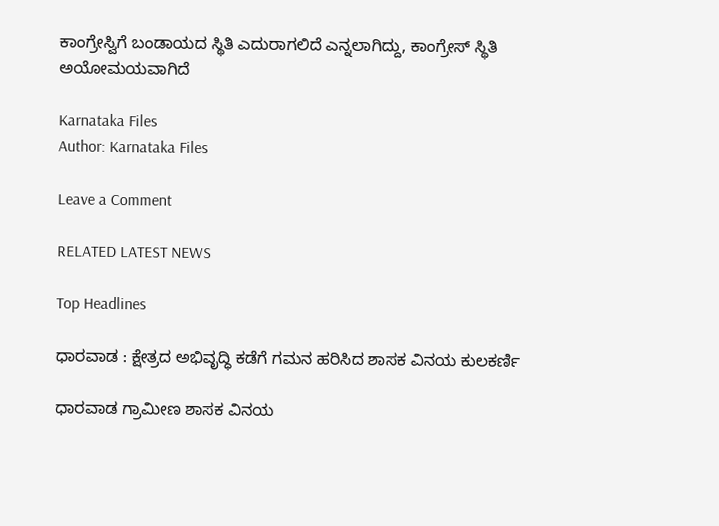ಕಾಂಗ್ರೇಸ್ವಿಗೆ ಬಂಡಾಯದ ಸ್ಥಿತಿ ಎದುರಾಗಲಿದೆ ಎನ್ನಲಾಗಿದ್ದು, ಕಾಂಗ್ರೇಸ್ ಸ್ಥಿತಿ ಅಯೋಮಯವಾಗಿದೆ

Karnataka Files
Author: Karnataka Files

Leave a Comment

RELATED LATEST NEWS

Top Headlines

ಧಾರವಾಡ : ಕ್ಷೇತ್ರದ ಅಭಿವೃದ್ಧಿ ಕಡೆಗೆ ಗಮನ ಹರಿಸಿದ ಶಾಸಕ ವಿನಯ ಕುಲಕರ್ಣಿ

ಧಾರವಾಡ ಗ್ರಾಮೀಣ ಶಾಸಕ ವಿನಯ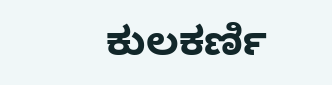ಕುಲಕರ್ಣಿ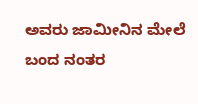ಅವರು ಜಾಮೀನಿನ ಮೇಲೆ ಬಂದ ನಂತರ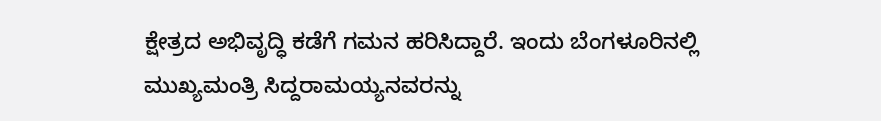ಕ್ಷೇತ್ರದ ಅಭಿವೃದ್ಧಿ ಕಡೆಗೆ ಗಮನ ಹರಿಸಿದ್ದಾರೆ. ಇಂದು ಬೆಂಗಳೂರಿನಲ್ಲಿ ಮುಖ್ಯಮಂತ್ರಿ ಸಿದ್ದರಾಮಯ್ಯನವರನ್ನು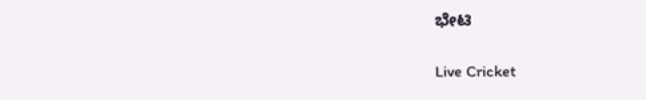ಭೇಟಿ

Live Cricket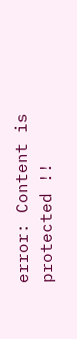error: Content is protected !!